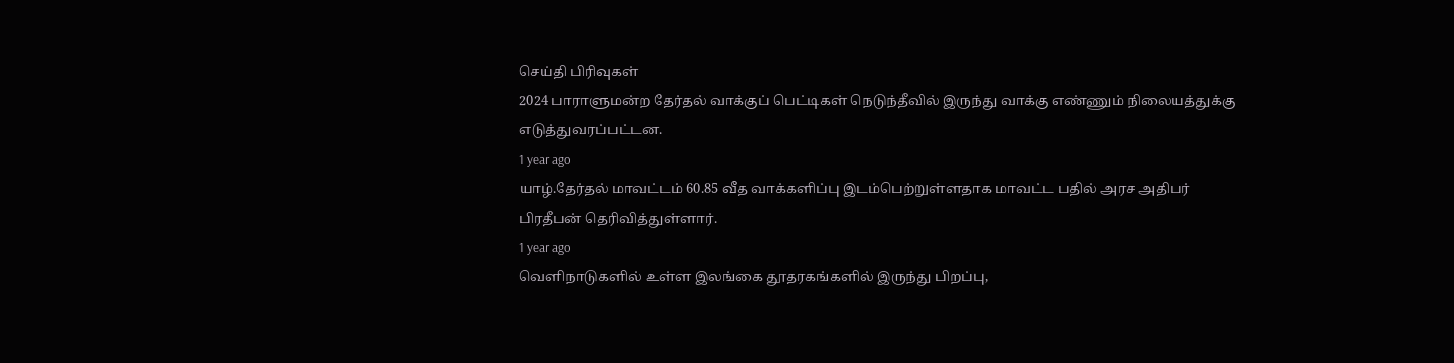செய்தி பிரிவுகள்
2024 பாராளுமன்ற தேர்தல் வாக்குப் பெட்டிகள் நெடுந்தீவில் இருந்து வாக்கு எண்ணும் நிலையத்துக்கு எடுத்துவரப்பட்டன.
1 year ago
யாழ்.தேர்தல் மாவட்டம் 60.85 வீத வாக்களிப்பு இடம்பெற்றுள்ளதாக மாவட்ட பதில் அரச அதிபர் பிரதீபன் தெரிவித்துள்ளார்.
1 year ago
வெளிநாடுகளில் உள்ள இலங்கை தூதரகங்களில் இருந்து பிறப்பு,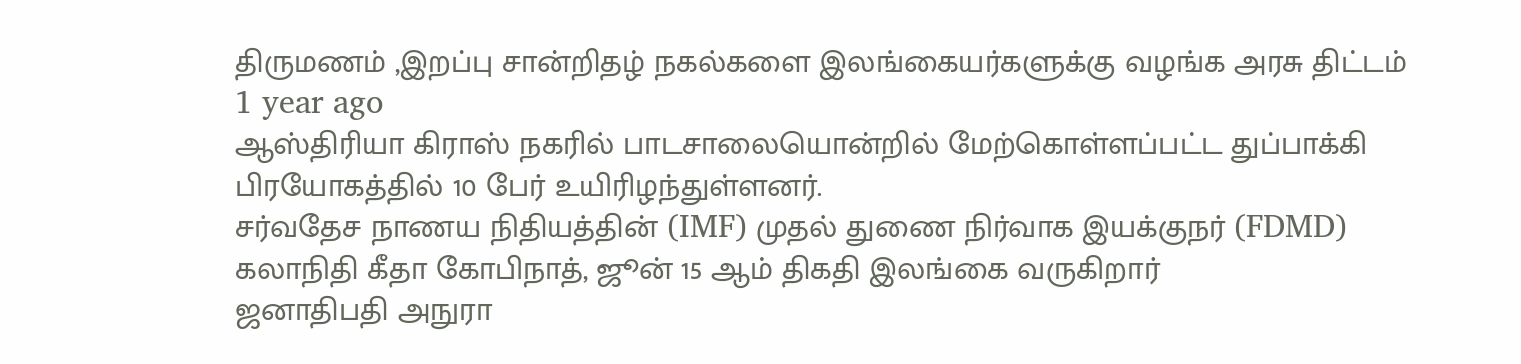திருமணம் ,இறப்பு சான்றிதழ் நகல்களை இலங்கையர்களுக்கு வழங்க அரசு திட்டம்
1 year ago
ஆஸ்திரியா கிராஸ் நகரில் பாடசாலையொன்றில் மேற்கொள்ளப்பட்ட துப்பாக்கி பிரயோகத்தில் 10 பேர் உயிரிழந்துள்ளனர்.
சர்வதேச நாணய நிதியத்தின் (IMF) முதல் துணை நிர்வாக இயக்குநர் (FDMD) கலாநிதி கீதா கோபிநாத், ஜூன் 15 ஆம் திகதி இலங்கை வருகிறார்
ஜனாதிபதி அநுரா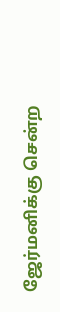ஜேர்மனிக்கு சென்ற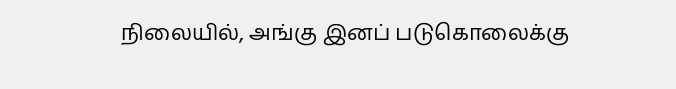நிலையில், அங்கு இனப் படுகொலைக்கு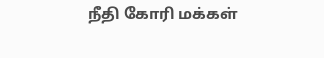நீதி கோரி மக்கள்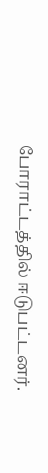போராட்டத்தில் ஈடுபட்டனர்.